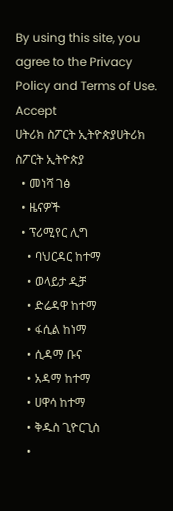By using this site, you agree to the Privacy Policy and Terms of Use.
Accept
ሀትሪክ ስፖርት ኢትዮጵያሀትሪክ ስፖርት ኢትዮጵያ
  • መነሻ ገፅ
  • ዜናዎች
  • ፕሪሚየር ሊግ
    • ባህርዳር ከተማ
    • ወላይታ ዲቻ
    • ድሬዳዋ ከተማ
    • ፋሲል ከነማ
    • ሲዳማ ቡና
    • አዳማ ከተማ
    • ሀዋሳ ከተማ
    • ቅዱስ ጊዮርጊስ
    •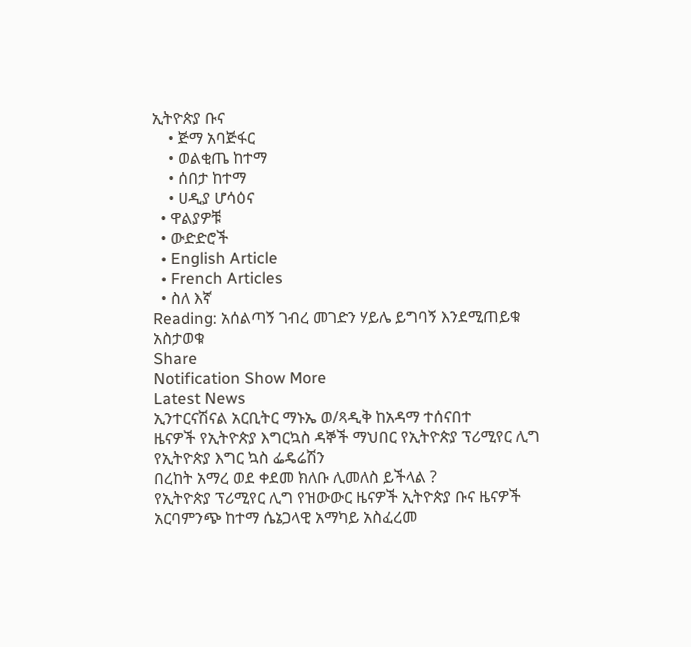ኢትዮጵያ ቡና
    • ጅማ አባጅፋር
    • ወልቂጤ ከተማ
    • ሰበታ ከተማ
    • ሀዲያ ሆሳዕና
  • ዋልያዎቹ
  • ውድድሮች
  • English Article
  • French Articles
  • ስለ እኛ
Reading: አሰልጣኝ ገብረ መገድን ሃይሌ ይግባኝ እንደሚጠይቁ አስታወቁ
Share
Notification Show More
Latest News
ኢንተርናሽናል አርቢትር ማኑኤ ወ/ጻዲቅ ከአዳማ ተሰናበተ
ዜናዎች የኢትዮጵያ እግርኳስ ዳኞች ማህበር የኢትዮጵያ ፕሪሚየር ሊግ የኢትዮጵያ እግር ኳስ ፌዴሬሽን
በረከት አማረ ወደ ቀደመ ክለቡ ሊመለስ ይችላል ?
የኢትዮጵያ ፕሪሚየር ሊግ የዝውውር ዜናዎች ኢትዮጵያ ቡና ዜናዎች
አርባምንጭ ከተማ ሴኔጋላዊ አማካይ አስፈረመ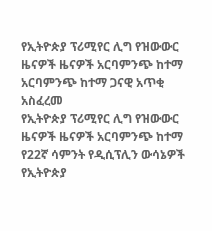የኢትዮጵያ ፕሪሚየር ሊግ የዝውውር ዜናዎች ዜናዎች አርባምንጭ ከተማ
አርባምንጭ ከተማ ጋናዊ አጥቂ አስፈረመ
የኢትዮጵያ ፕሪሚየር ሊግ የዝውውር ዜናዎች ዜናዎች አርባምንጭ ከተማ
የ22ኛ ሳምንት የዲሲፕሊን ውሳኔዎች
የኢትዮጵያ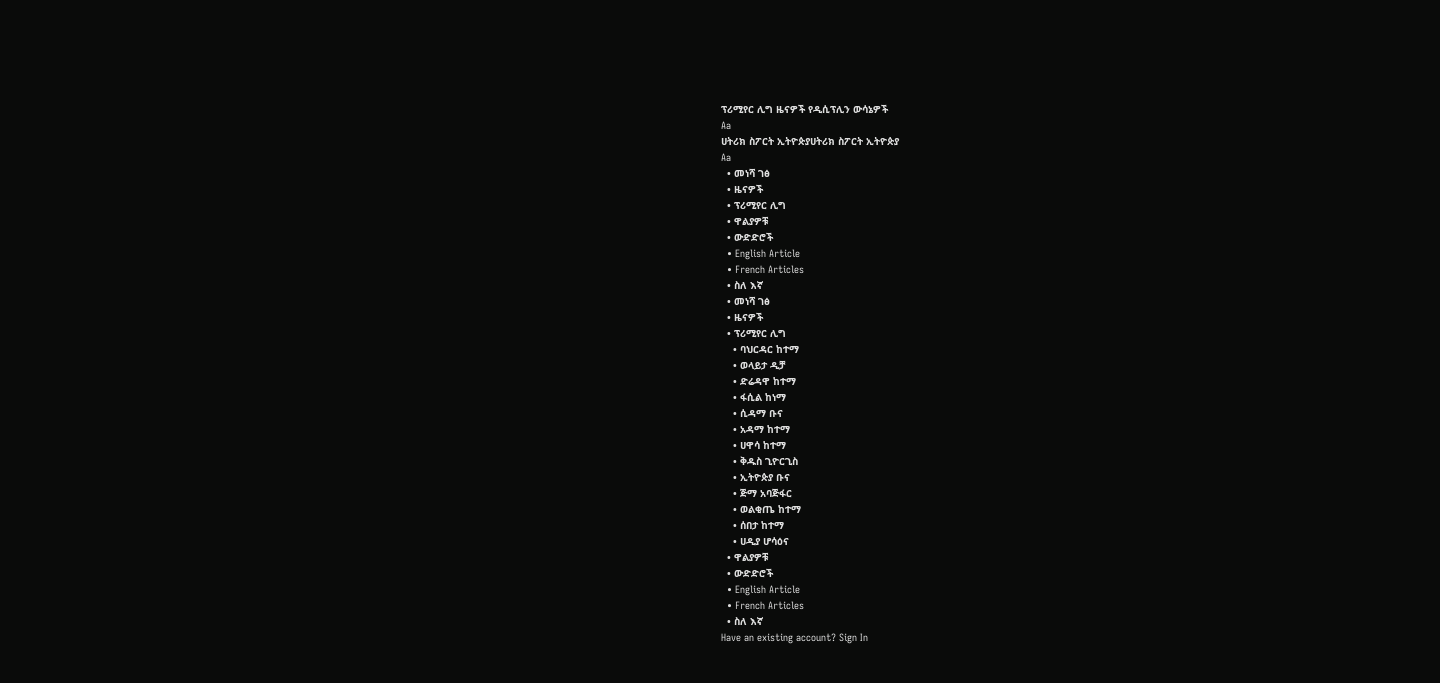ፕሪሚየር ሊግ ዜናዎች የዲሲፕሊን ውሳኔዎች
Aa
ሀትሪክ ስፖርት ኢትዮጵያሀትሪክ ስፖርት ኢትዮጵያ
Aa
  • መነሻ ገፅ
  • ዜናዎች
  • ፕሪሚየር ሊግ
  • ዋልያዎቹ
  • ውድድሮች
  • English Article
  • French Articles
  • ስለ እኛ
  • መነሻ ገፅ
  • ዜናዎች
  • ፕሪሚየር ሊግ
    • ባህርዳር ከተማ
    • ወላይታ ዲቻ
    • ድሬዳዋ ከተማ
    • ፋሲል ከነማ
    • ሲዳማ ቡና
    • አዳማ ከተማ
    • ሀዋሳ ከተማ
    • ቅዱስ ጊዮርጊስ
    • ኢትዮጵያ ቡና
    • ጅማ አባጅፋር
    • ወልቂጤ ከተማ
    • ሰበታ ከተማ
    • ሀዲያ ሆሳዕና
  • ዋልያዎቹ
  • ውድድሮች
  • English Article
  • French Articles
  • ስለ እኛ
Have an existing account? Sign In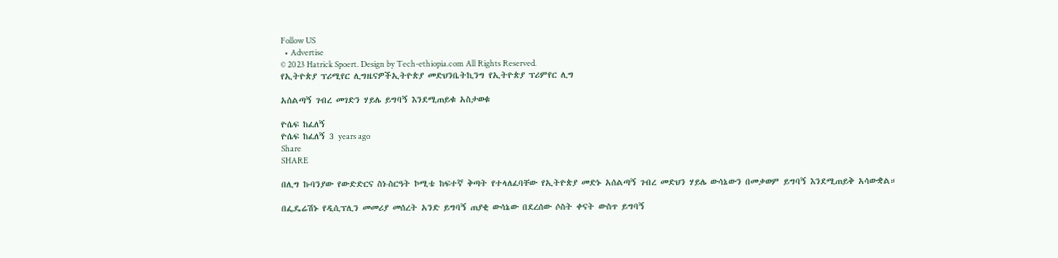Follow US
  • Advertise
© 2023 Hatrick Spoert. Design by Tech-ethiopia.com All Rights Reserved.
የኢትዮጵያ ፕሪሚየር ሊግዜናዎችኢትዮጵያ መድህንቤትኪንግ የኢትዮጵያ ፕሪምየር ሊግ

አሰልጣኝ ገብረ መገድን ሃይሌ ይግባኝ እንደሚጠይቁ አስታወቁ

ዮሴፍ ከፈለኝ
ዮሴፍ ከፈለኝ 3 years ago
Share
SHARE

በሊግ ኩባንያው የውድድርና ስነ-ስርዓት ኮሚቴ ከፍተኛ ቅጣት የተላለፈባቸው የኢትዮጵያ መድኑ አሰልጣኝ ገብረ መድህን ሃይሌ ውሳኔውን በመቃወም ይግባኝ እንደሚጠይቅ አሳውቋል።

በፌዴሬሽኑ የዲሲፕሊን መመሪያ መሰረት አንድ ይግባኝ ጠያቂ ውሳኔው በደረሰው ሶስት ቀናት ውስጥ ይግባኝ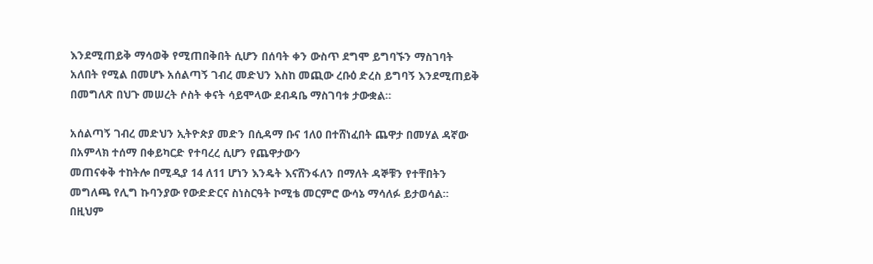እንደሚጠይቅ ማሳወቅ የሚጠበቅበት ሲሆን በሰባት ቀን ውስጥ ደግሞ ይግባኙን ማስገባት አለበት የሚል በመሆኑ አሰልጣኝ ገብረ መድህን እስከ መጪው ረቡዕ ድረስ ይግባኝ እንደሚጠይቅ በመግለጽ በህጉ መሠረት ሶስት ቀናት ሳይሞላው ደብዳቤ ማስገባቱ ታውቋል።

አሰልጣኝ ገብረ መድህን ኢትዮጵያ መድን በሲዳማ ቡና 1ለ0 በተሸነፈበት ጨዋታ በመሃል ዳኛው በአምላክ ተሰማ በቀይካርድ የተባረረ ሲሆን የጨዋታውን
መጠናቀቅ ተከትሎ በሚዲያ 14 ለ11 ሆነን እንዴት እናሸንፋለን በማለት ዳኞቹን የተቸበትን መግለጫ የሊግ ኩባንያው የውድድርና ስነስርዓት ኮሚቴ መርምሮ ውሳኔ ማሳለፉ ይታወሳል።
በዚህም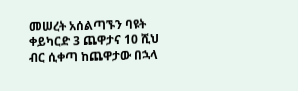መሠረት አሰልጣኙን ባዩት ቀይካርድ 3 ጨዋታና 10 ሺህ ብር ሲቀጣ ከጨዋታው በኋላ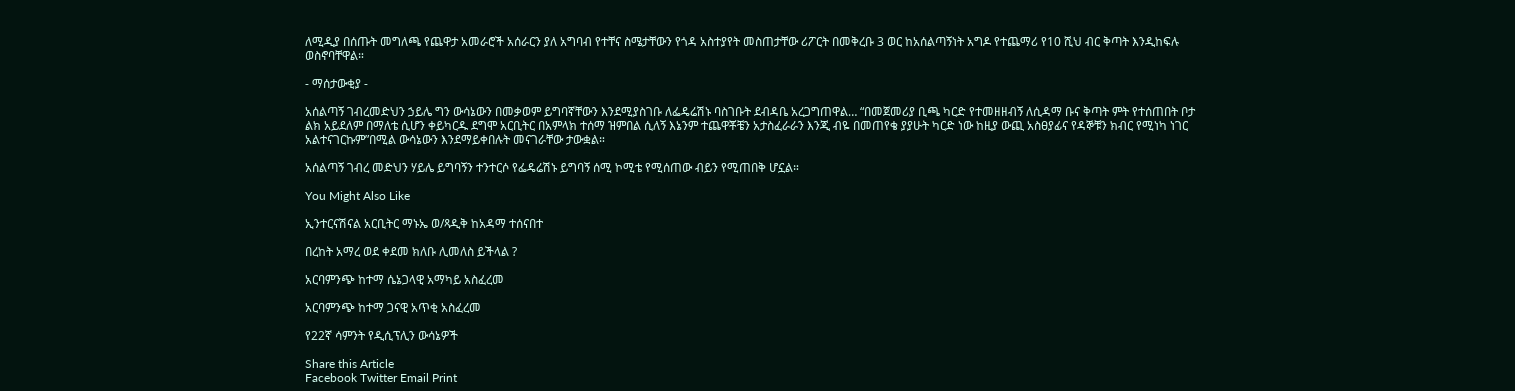ለሚዲያ በሰጡት መግለጫ የጨዋታ አመራሮች አሰራርን ያለ አግባብ የተቸና ስሜታቸውን የጎዳ አስተያየት መስጠታቸው ሪፖርት በመቅረቡ 3 ወር ከአሰልጣኝነት አግዶ የተጨማሪ የ10 ሺህ ብር ቅጣት እንዲከፍሉ ወስኖባቸዋል።

- ማሰታውቂያ -

አሰልጣኝ ገብረመድህን ኃይሌ ግን ውሳኔውን በመቃወም ይግባኛቸውን እንደሚያስገቡ ለፌዴሬሽኑ ባስገቡት ደብዳቤ አረጋግጠዋል… “በመጀመሪያ ቢጫ ካርድ የተመዘዘብኝ ለሲዳማ ቡና ቅጣት ምት የተሰጠበት ቦታ ልክ አይደለም በማለቴ ሲሆን ቀይካርዱ ደግሞ አርቢትር በአምላክ ተሰማ ዝምበል ሲለኝ እኔንም ተጨዋቾቼን አታስፈራራን እንጂ ብዬ በመጠየቄ ያያሁት ካርድ ነው ከዚያ ውጪ አስፀያፊና የዳኞቹን ክብር የሚነካ ነገር አልተናገርኩም”በሚል ውሳኔውን እንደማይቀበሉት መናገራቸው ታውቋል።

አሰልጣኝ ገብረ መድህን ሃይሌ ይግባኝን ተንተርሶ የፌዴሬሽኑ ይግባኝ ሰሚ ኮሚቴ የሚሰጠው ብይን የሚጠበቅ ሆኗል።

You Might Also Like

ኢንተርናሽናል አርቢትር ማኑኤ ወ/ጻዲቅ ከአዳማ ተሰናበተ

በረከት አማረ ወደ ቀደመ ክለቡ ሊመለስ ይችላል ?

አርባምንጭ ከተማ ሴኔጋላዊ አማካይ አስፈረመ

አርባምንጭ ከተማ ጋናዊ አጥቂ አስፈረመ

የ22ኛ ሳምንት የዲሲፕሊን ውሳኔዎች

Share this Article
Facebook Twitter Email Print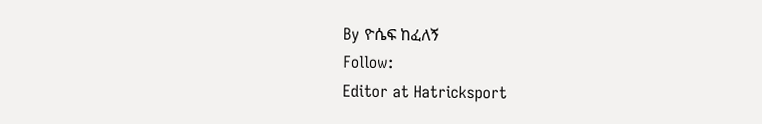By ዮሴፍ ከፈለኝ
Follow:
Editor at Hatricksport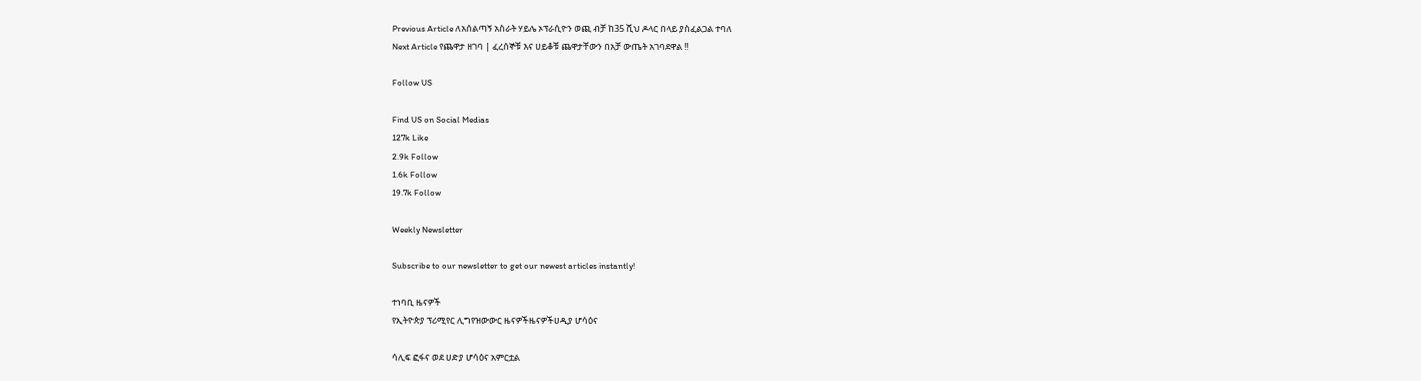Previous Article ለአሰልጣኝ አስራት ሃይሌ ኦፕራሲዮን ወጪ ብቻ ከ35 ሺህ ዶላር በላይ ያስፈልጋል ተባለ
Next Article የጨዋታ ዘገባ | ፈረሰኞቹ እና ሀይቆቹ ጨዋታቸውን በአቻ ውጤት አገባደዋል !!

Follow US

Find US on Social Medias
127k Like
2.9k Follow
1.6k Follow
19.7k Follow

Weekly Newsletter

Subscribe to our newsletter to get our newest articles instantly!

ተነባቢ ዜናዎች
የኢትዮጵያ ፕሪሚየር ሊግየዝውውር ዜናዎችዜናዎችሀዲያ ሆሳዕና

ሳሊፍ ፎፋና ወደ ሀድያ ሆሳዕና አምርቷል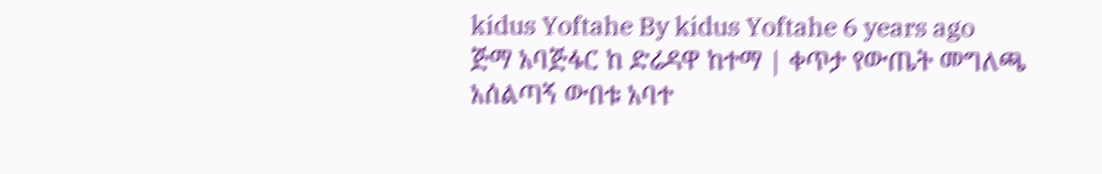kidus Yoftahe By kidus Yoftahe 6 years ago
ጅማ አባጅፋር ከ ድሬዳዋ ከተማ | ቀጥታ የውጤት መግለጫ
አሰልጣኝ ውበቱ አባተ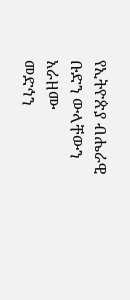የኢትዮጵያ ብሔራዊ ቡድን ውላቸውን አራዘሙ
መድኅን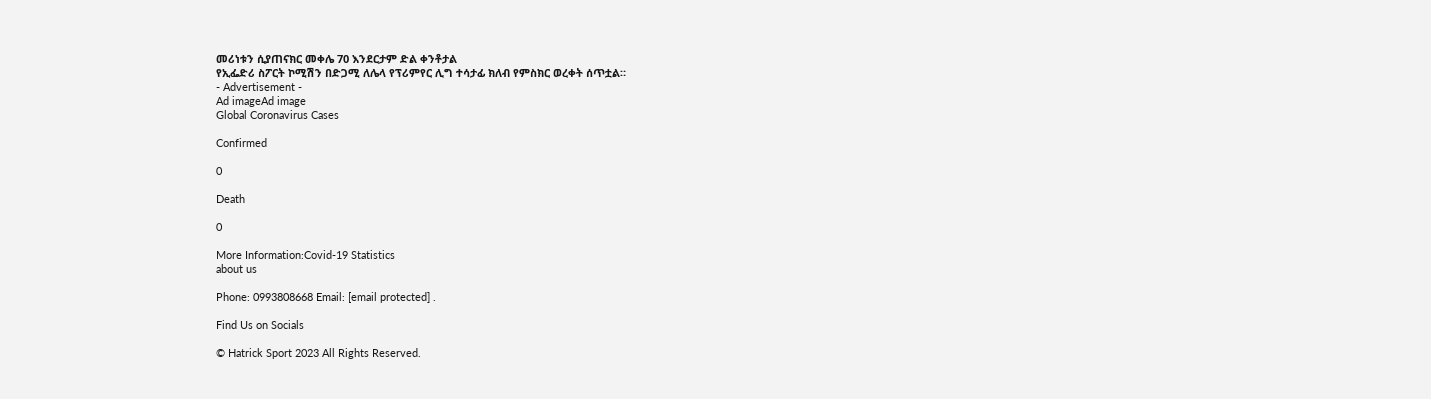መሪነቱን ሲያጠናክር መቀሌ 70 እንደርታም ድል ቀንቶታል
የኢፌድሪ ስፖርት ኮሚሽን በድጋሚ ለሌላ የፕሪምየር ሊግ ተሳታፊ ክለብ የምስክር ወረቀት ሰጥቷል።
- Advertisement -
Ad imageAd image
Global Coronavirus Cases

Confirmed

0

Death

0

More Information:Covid-19 Statistics
about us

Phone: 0993808668 Email: [email protected] .

Find Us on Socials

© Hatrick Sport 2023 All Rights Reserved.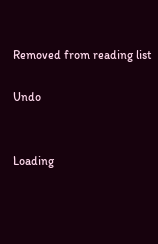Removed from reading list

Undo


Loading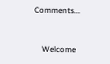Comments...


    Welcome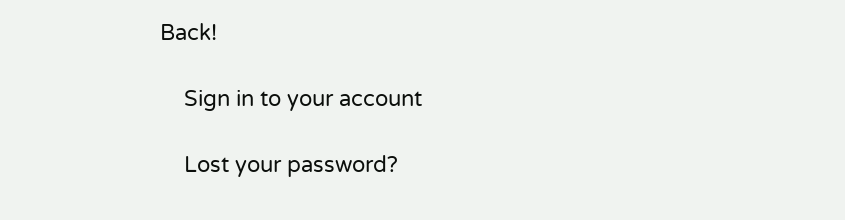Back!

    Sign in to your account

    Lost your password?